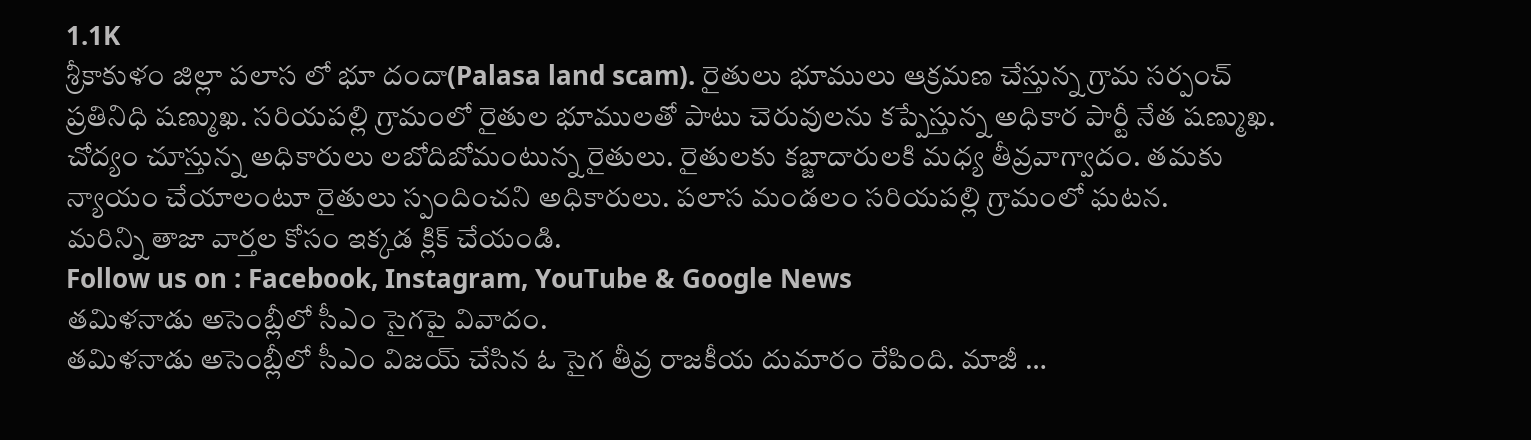1.1K
శ్రీకాకుళం జిల్లా పలాస లో భూ దందా(Palasa land scam). రైతులు భూములు ఆక్రమణ చేస్తున్న గ్రామ సర్పంచ్ ప్రతినిధి షణ్ముఖ. సరియపల్లి గ్రామంలో రైతుల భూములతో పాటు చెరువులను కప్పేస్తున్న అధికార పార్టీ నేత షణ్ముఖ. చోద్యం చూస్తున్న అధికారులు లబోదిబోమంటున్న రైతులు. రైతులకు కబ్జాదారులకి మధ్య తీవ్రవాగ్వాదం. తమకు న్యాయం చేయాలంటూ రైతులు స్పందించని అధికారులు. పలాస మండలం సరియపల్లి గ్రామంలో ఘటన.
మరిన్ని తాజా వార్తల కోసం ఇక్కడ క్లిక్ చేయండి.
Follow us on : Facebook, Instagram, YouTube & Google News
తమిళనాడు అసెంబ్లీలో సీఎం సైగపై వివాదం.
తమిళనాడు అసెంబ్లీలో సీఎం విజయ్ చేసిన ఓ సైగ తీవ్ర రాజకీయ దుమారం రేపింది. మాజీ …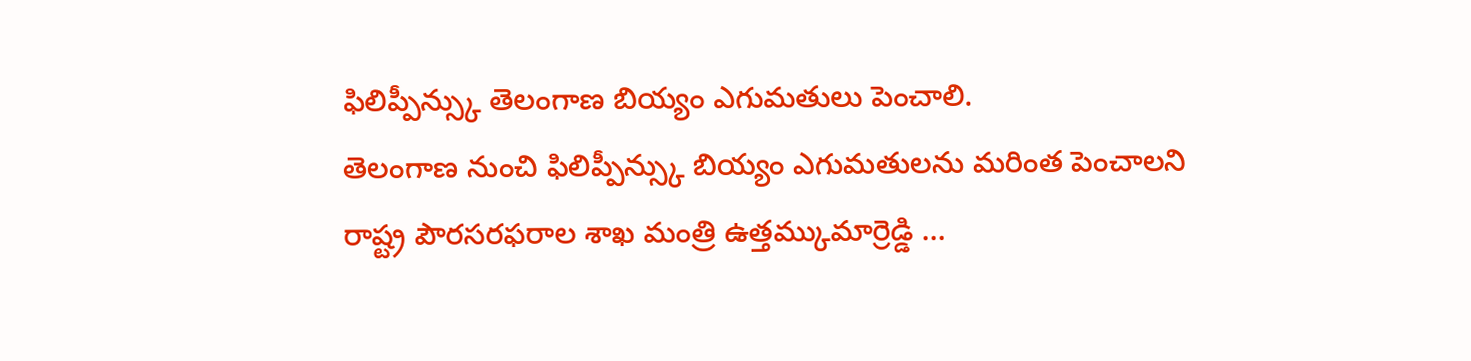ఫిలిప్పీన్స్కు తెలంగాణ బియ్యం ఎగుమతులు పెంచాలి.
తెలంగాణ నుంచి ఫిలిప్పీన్స్కు బియ్యం ఎగుమతులను మరింత పెంచాలని రాష్ట్ర పౌరసరఫరాల శాఖ మంత్రి ఉత్తమ్కుమార్రెడ్డి …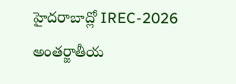హైదరాబాద్లో IREC-2026 అంతర్జాతీయ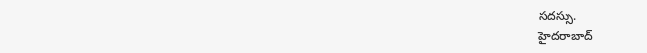సదస్సు.
హైదరాబాద్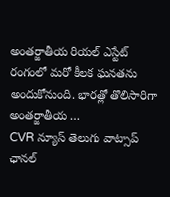అంతర్జాతీయ రియల్ ఎస్టేట్ రంగంలో మరో కీలక ఘనతను అందుకోనుంది. భారత్లో తొలిసారిగా అంతర్జాతీయ …
CVR న్యూస్ తెలుగు వాట్సాప్ ఛానల్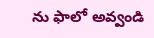ను ఫాలో అవ్వండి